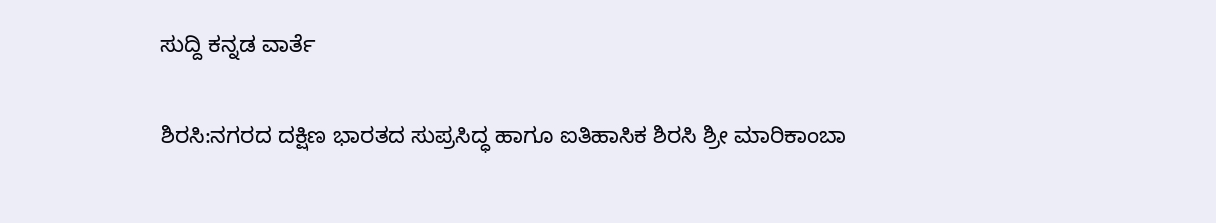ಸುದ್ದಿ ಕನ್ನಡ ವಾರ್ತೆ

ಶಿರಸಿ:ನಗರದ ದಕ್ಷಿಣ ಭಾರತದ ಸುಪ್ರಸಿದ್ಧ ಹಾಗೂ ಐತಿಹಾಸಿಕ ಶಿರಸಿ ಶ್ರೀ ಮಾರಿಕಾಂಬಾ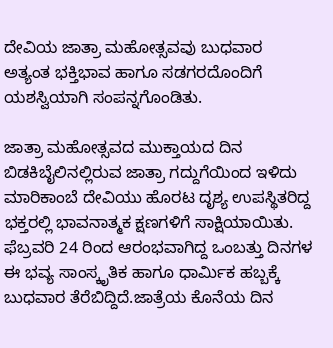ದೇವಿಯ ಜಾತ್ರಾ ಮಹೋತ್ಸವವು ಬುಧವಾರ ಅತ್ಯಂತ ಭಕ್ತಿಭಾವ ಹಾಗೂ ಸಡಗರದೊಂದಿಗೆ ಯಶಸ್ವಿಯಾಗಿ ಸಂಪನ್ನಗೊಂಡಿತು.

ಜಾತ್ರಾ ಮಹೋತ್ಸವದ ಮುಕ್ತಾಯದ ದಿನ ಬಿಡಕಿಬೈಲಿನಲ್ಲಿರುವ ಜಾತ್ರಾ ಗದ್ದುಗೆಯಿಂದ ಇಳಿದು ಮಾರಿಕಾಂಬೆ ದೇವಿಯು ಹೊರಟ ದೃಶ್ಯ ಉಪಸ್ಥಿತರಿದ್ದ ಭಕ್ತರಲ್ಲಿ ಭಾವನಾತ್ಮಕ ಕ್ಷಣಗಳಿಗೆ ಸಾಕ್ಷಿಯಾಯಿತು. ಫೆಬ್ರವರಿ 24 ರಿಂದ ಆರಂಭವಾಗಿದ್ದ ಒಂಬತ್ತು ದಿನಗಳ ಈ ಭವ್ಯ ಸಾಂಸ್ಕೃತಿಕ ಹಾಗೂ ಧಾರ್ಮಿಕ ಹಬ್ಬಕ್ಕೆ ಬುಧವಾರ ತೆರೆಬಿದ್ದಿದೆ.ಜಾತ್ರೆಯ ಕೊನೆಯ ದಿನ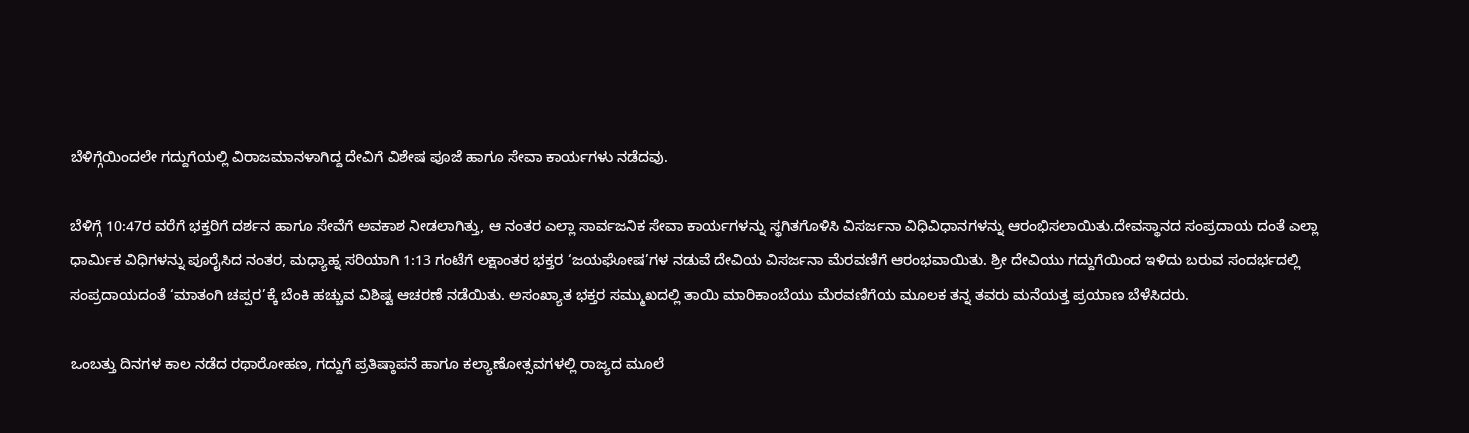ಬೆಳಿಗ್ಗೆಯಿಂದಲೇ ಗದ್ದುಗೆಯಲ್ಲಿ ವಿರಾಜಮಾನಳಾಗಿದ್ದ ದೇವಿಗೆ ವಿಶೇಷ ಪೂಜೆ ಹಾಗೂ ಸೇವಾ ಕಾರ್ಯಗಳು ನಡೆದವು.

ಬೆಳಿಗ್ಗೆ 10:47ರ ವರೆಗೆ ಭಕ್ತರಿಗೆ ದರ್ಶನ ಹಾಗೂ ಸೇವೆಗೆ ಅವಕಾಶ ನೀಡಲಾಗಿತ್ತು, ಆ ನಂತರ ಎಲ್ಲಾ ಸಾರ್ವಜನಿಕ ಸೇವಾ ಕಾರ್ಯಗಳನ್ನು ಸ್ಥಗಿತಗೊಳಿಸಿ ವಿಸರ್ಜನಾ ವಿಧಿವಿಧಾನಗಳನ್ನು ಆರಂಭಿಸಲಾಯಿತು.ದೇವಸ್ಥಾನದ ಸಂಪ್ರದಾಯ ದಂತೆ ಎಲ್ಲಾ ಧಾರ್ಮಿಕ ವಿಧಿಗಳನ್ನು ಪೂರೈಸಿದ ನಂತರ, ಮಧ್ಯಾಹ್ನ ಸರಿಯಾಗಿ 1:13 ಗಂಟೆಗೆ ಲಕ್ಷಾಂತರ ಭಕ್ತರ ‘ಜಯಘೋಷ’ಗಳ ನಡುವೆ ದೇವಿಯ ವಿಸರ್ಜನಾ ಮೆರವಣಿಗೆ ಆರಂಭವಾಯಿತು. ಶ್ರೀ ದೇವಿಯು ಗದ್ದುಗೆಯಿಂದ ಇಳಿದು ಬರುವ ಸಂದರ್ಭದಲ್ಲಿ ಸಂಪ್ರದಾಯದಂತೆ ‘ಮಾತಂಗಿ ಚಪ್ಪರ’ಕ್ಕೆ ಬೆಂಕಿ ಹಚ್ಚುವ ವಿಶಿಷ್ಟ ಆಚರಣೆ ನಡೆಯಿತು. ಅಸಂಖ್ಯಾತ ಭಕ್ತರ ಸಮ್ಮುಖದಲ್ಲಿ ತಾಯಿ ಮಾರಿಕಾಂಬೆಯು ಮೆರವಣಿಗೆಯ ಮೂಲಕ ತನ್ನ ತವರು ಮನೆಯತ್ತ ಪ್ರಯಾಣ ಬೆಳೆಸಿದರು.

ಒಂಬತ್ತು ದಿನಗಳ ಕಾಲ ನಡೆದ ರಥಾರೋಹಣ, ಗದ್ದುಗೆ ಪ್ರತಿಷ್ಠಾಪನೆ ಹಾಗೂ ಕಲ್ಯಾಣೋತ್ಸವಗಳಲ್ಲಿ ರಾಜ್ಯದ ಮೂಲೆ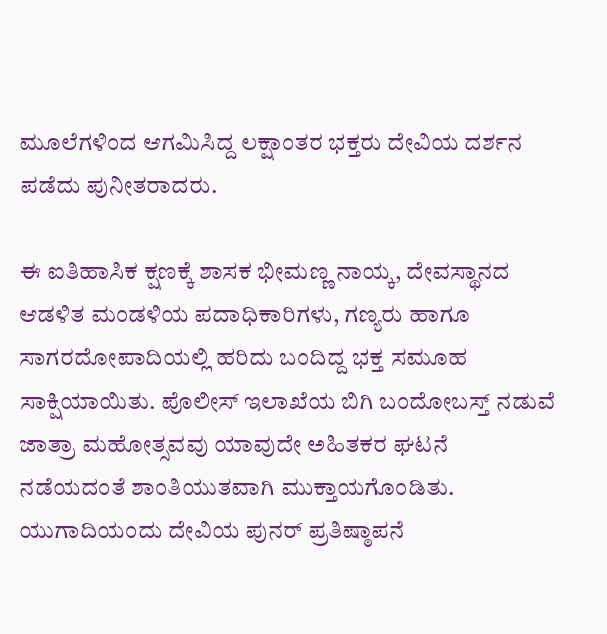ಮೂಲೆಗಳಿಂದ ಆಗಮಿಸಿದ್ದ ಲಕ್ಷಾಂತರ ಭಕ್ತರು ದೇವಿಯ ದರ್ಶನ ಪಡೆದು ಪುನೀತರಾದರು.

ಈ ಐತಿಹಾಸಿಕ ಕ್ಷಣಕ್ಕೆ ಶಾಸಕ ಭೀಮಣ್ಣ ನಾಯ್ಕ, ದೇವಸ್ಥಾನದ ಆಡಳಿತ ಮಂಡಳಿಯ ಪದಾಧಿಕಾರಿಗಳು, ಗಣ್ಯರು ಹಾಗೂ ಸಾಗರದೋಪಾದಿಯಲ್ಲಿ ಹರಿದು ಬಂದಿದ್ದ ಭಕ್ತ ಸಮೂಹ ಸಾಕ್ಷಿಯಾಯಿತು. ಪೊಲೀಸ್ ಇಲಾಖೆಯ ಬಿಗಿ ಬಂದೋಬಸ್ತ್ ನಡುವೆ ಜಾತ್ರಾ ಮಹೋತ್ಸವವು ಯಾವುದೇ ಅಹಿತಕರ ಘಟನೆ ನಡೆಯದಂತೆ ಶಾಂತಿಯುತವಾಗಿ ಮುಕ್ತಾಯಗೊಂಡಿತು.
ಯುಗಾದಿಯಂದು ದೇವಿಯ ಪುನರ್‌ ಪ್ರತಿಷ್ಠಾಪನೆ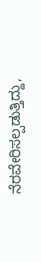ನೆರವೇರಿಸಲ್ಪಡುತ್ತಿದ್ದು,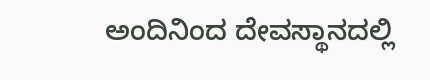ಅಂದಿನಿಂದ ದೇವಸ್ಥಾನದಲ್ಲಿ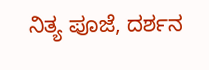ನಿತ್ಯ ಪೂಜೆ, ದರ್ಶನ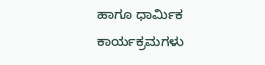ಹಾಗೂ ಧಾರ್ಮಿಕ ಕಾರ್ಯಕ್ರಮಗಳು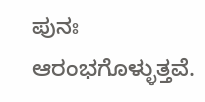ಪುನಃ ಆರಂಭಗೊಳ್ಳುತ್ತವೆ.